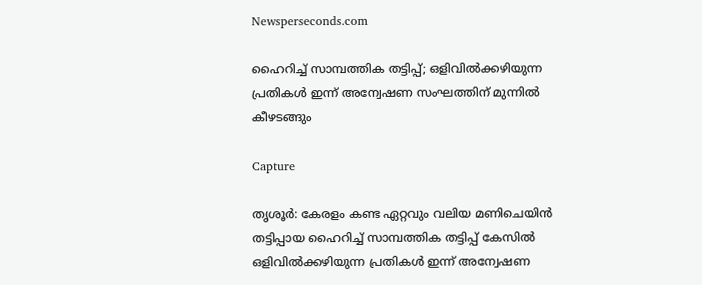Newsperseconds.com

ഹൈറിച്ച് സാമ്പത്തിക തട്ടിപ്പ്; ഒളിവില്‍ക്കഴിയുന്ന പ്രതികള്‍ ഇന്ന് അന്വേഷണ സംഘത്തിന് മുന്നില്‍ കീഴടങ്ങും

Capture

തൃശൂര്‍: കേരളം കണ്ട ഏറ്റവും വലിയ മണിചെയിന്‍ തട്ടിപ്പായ ഹൈറിച്ച് സാമ്പത്തിക തട്ടിപ്പ് കേസില്‍ ഒളിവില്‍ക്കഴിയുന്ന പ്രതികള്‍ ഇന്ന് അന്വേഷണ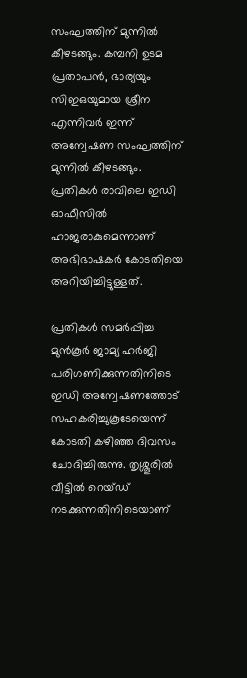സംഘത്തിന് മുന്നില്‍ കീഴടങ്ങും. കമ്പനി ഉടമ പ്രതാപന്‍, ഭാര്യയും സിഇഒയുമായ ശ്രീന എന്നിവര്‍ ഇന്ന് അന്വേഷണ സംഘത്തിന് മുന്നില്‍ കീഴടങ്ങും. പ്രതികള്‍ രാവിലെ ഇഡി ഓഫീസില്‍ ഹാജരാകുമെന്നാണ് അഭിഭാഷകര്‍ കോടതിയെ അറിയിച്ചിട്ടുള്ളത്.

പ്രതികള്‍ സമര്‍പ്പിച്ച മുന്‍കൂര്‍ ജാമ്യ ഹര്‍ജി പരിഗണിക്കുന്നതിനിടെ ഇഡി അന്വേഷണത്തോട് സഹകരിച്ചുകൂടേയെന്ന് കോടതി കഴിഞ്ഞ ദിവസം ചോദിച്ചിരുന്നു. തൃശ്ശൂരില്‍ വീട്ടില്‍ റെയ്ഡ് നടക്കുന്നതിനിടെയാണ്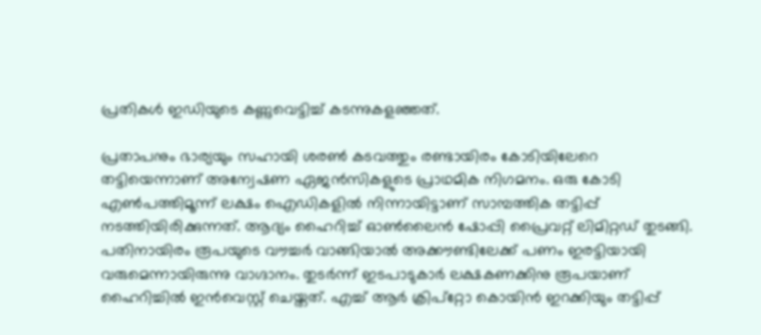പ്രതികള്‍ ഇഡിയുടെ കണ്ണുവെട്ടിച്ച് കടന്നുകളഞ്ഞത്.

പ്രതാപനും ഭാര്യയും സഹായി ശരണ്‍ കടവത്തും രണ്ടായിരം കോടിയിലേറെ തട്ടിയെന്നാണ് അന്വേഷണ ഏജന്‍സികളുടെ പ്രാഥമിക നിഗമനം. ഒരു കോടി എണ്‍പത്തിമൂന്ന് ലക്ഷം ഐഡികളില്‍ നിന്നായിട്ടാണ് സാമ്പത്തിക തട്ടിപ്പ് നടത്തിയിരിക്കുന്നത്. ആദ്യം ഹൈറിച്ച് ഓണ്‍ലൈന്‍ ഷോപ്പി പ്രൈവറ്റ് ലിമിറ്റഡ് തുടങ്ങി. പതിനായിരം രൂപയുടെ വൗച്ചര്‍ വാങ്ങിയാല്‍ അക്കൗണ്ടിലേക്ക് പണം ഇരട്ടിയായി വരുമെന്നായിരുന്നു വാഗ്ദാനം. തുടര്‍ന്ന് ഇടപാടുകാര്‍ ലക്ഷകണക്കിനു രൂപയാണ് ഹൈറിച്ചില്‍ ഇന്‍വെസ്റ്റ് ചെയ്തത്. എച്ച് ആര്‍ ക്രിപ്‌റ്റോ കൊയിന്‍ ഇറക്കിയും തട്ടിപ്പ്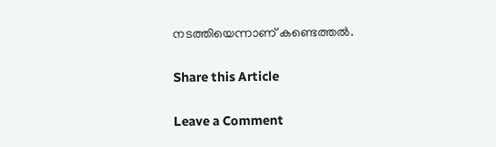നടത്തിയെന്നാണ് കണ്ടെത്തല്‍.

Share this Article

Leave a Comment